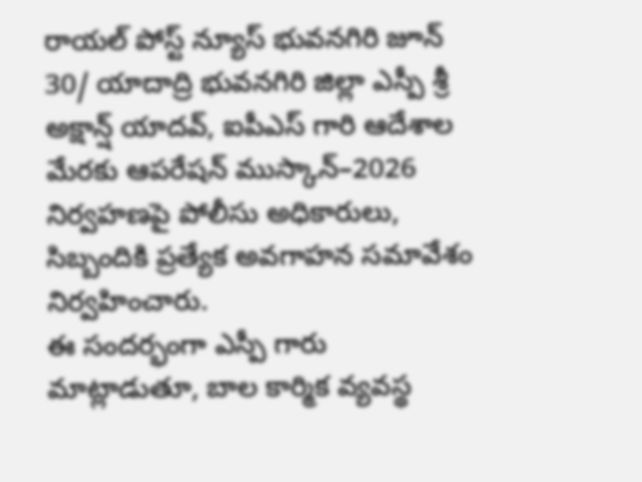రాయల్ పోస్ట్ న్యూస్ భువనగిరి జూన్ 30/ యాదాద్రి భువనగిరి జిల్లా ఎస్పీ శ్రీ అక్షాన్ష్ యాదవ్, ఐపీఎస్ గారి ఆదేశాల మేరకు ఆపరేషన్ ముస్కాన్–2026 నిర్వహణపై పోలీసు అధికారులు, సిబ్బందికి ప్రత్యేక అవగాహన సమావేశం నిర్వహించారు.
ఈ సందర్భంగా ఎస్పీ గారు మాట్లాడుతూ, బాల కార్మిక వ్యవస్థ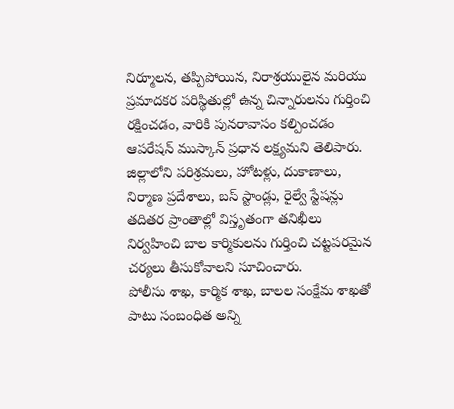నిర్మూలన, తప్పిపోయిన, నిరాశ్రయులైన మరియు ప్రమాదకర పరిస్థితుల్లో ఉన్న చిన్నారులను గుర్తించి రక్షించడం, వారికి పునరావాసం కల్పించడం ఆపరేషన్ ముస్కాన్ ప్రధాన లక్ష్యమని తెలిపారు. జిల్లాలోని పరిశ్రమలు, హోటళ్లు, దుకాణాలు, నిర్మాణ ప్రదేశాలు, బస్ స్టాండ్లు, రైల్వే స్టేషన్లు తదితర ప్రాంతాల్లో విస్తృతంగా తనిఖీలు నిర్వహించి బాల కార్మికులను గుర్తించి చట్టపరమైన చర్యలు తీసుకోవాలని సూచించారు.
పోలీసు శాఖ, కార్మిక శాఖ, బాలల సంక్షేమ శాఖతో పాటు సంబంధిత అన్ని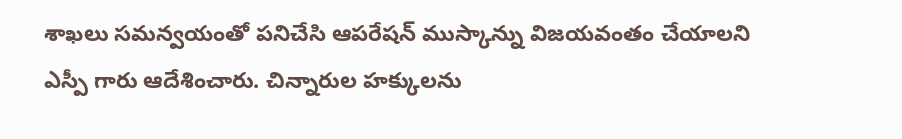శాఖలు సమన్వయంతో పనిచేసి ఆపరేషన్ ముస్కాన్ను విజయవంతం చేయాలని ఎస్పీ గారు ఆదేశించారు. చిన్నారుల హక్కులను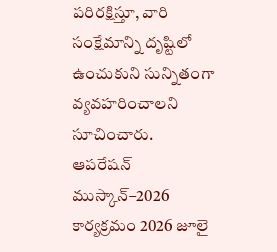పరిరక్షిస్తూ, వారి సంక్షేమాన్ని దృష్టిలో ఉంచుకుని సున్నితంగా వ్యవహరించాలని సూచించారు.
ఆపరేషన్ ముస్కాన్–2026 కార్యక్రమం 2026 జూలై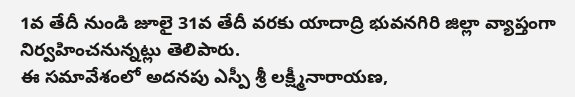1వ తేదీ నుండి జూలై 31వ తేదీ వరకు యాదాద్రి భువనగిరి జిల్లా వ్యాప్తంగా నిర్వహించనున్నట్లు తెలిపారు.
ఈ సమావేశంలో అదనపు ఎస్పీ శ్రీ లక్ష్మీనారాయణ,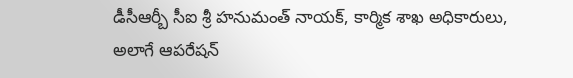డీసీఆర్బీ సీఐ శ్రీ హనుమంత్ నాయక్, కార్మిక శాఖ అధికారులు, అలాగే ఆపరేషన్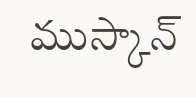ముస్కాన్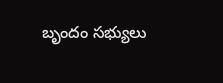బృందం సభ్యులు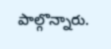పాల్గొన్నారు.